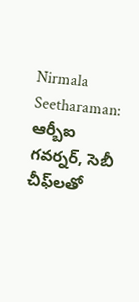Nirmala Seetharaman: ఆర్బీఐ గవర్నర్, సెబీ చీఫ్‌లతో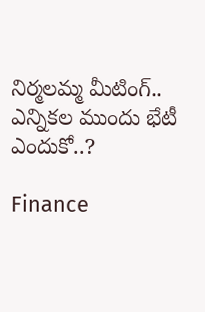నిర్మలమ్మ మీటింగ్.. ఎన్నికల ముందు భేటీ ఎందుకో..?

Finance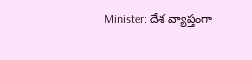Minister: దేశ వ్యాప్తంగా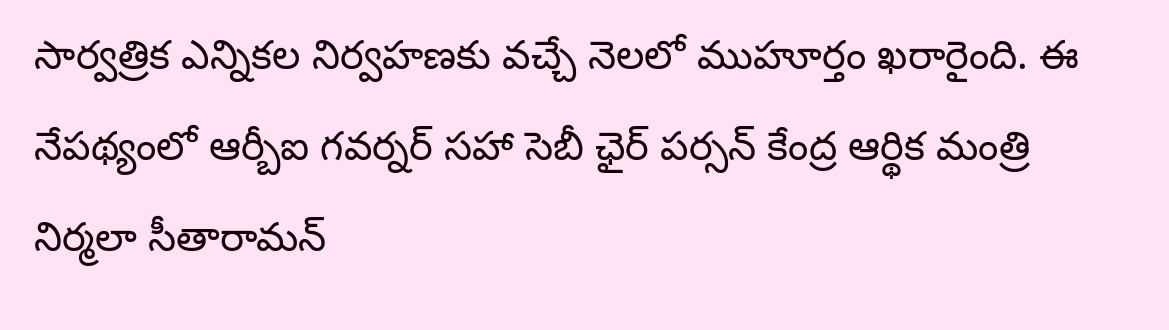సార్వత్రిక ఎన్నికల నిర్వహణకు వచ్చే నెలలో ముహూర్తం ఖరారైంది. ఈ నేపథ్యంలో ఆర్బీఐ గవర్నర్ సహా సెబీ ఛైర్‌ పర్సన్‌ కేంద్ర ఆర్థిక మంత్రి నిర్మలా సీతారామన్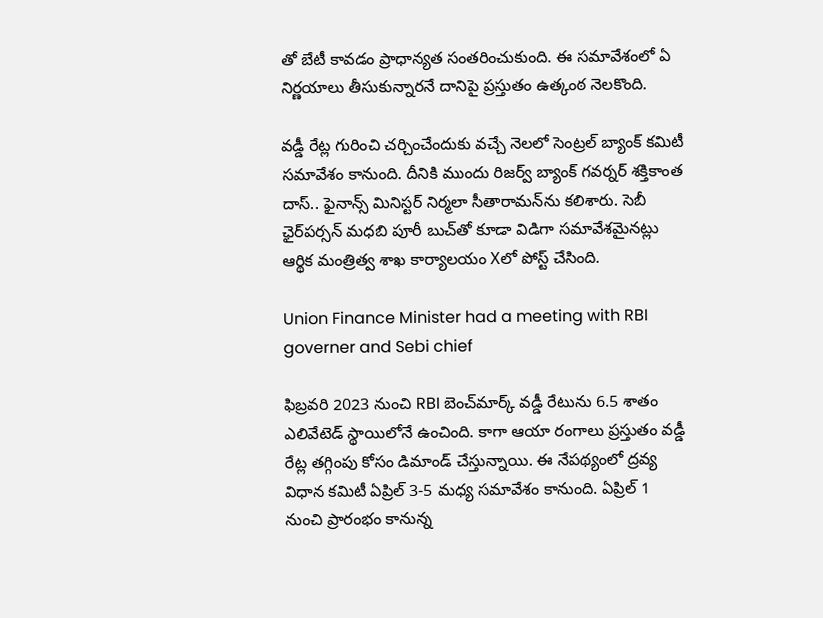తో బేటీ కావడం ప్రాధాన్యత సంతరించుకుంది. ఈ సమావేశంలో ఏ నిర్ణయాలు తీసుకున్నారనే దానిపై ప్రస్తుతం ఉత్కంఠ నెలకొంది.

వడ్డీ రేట్ల గురించి చర్చించేందుకు వచ్చే నెలలో సెంట్రల్‌ బ్యాంక్‌ కమిటీ సమావేశం కానుంది. దీనికి ముందు రిజర్వ్‌ బ్యాంక్‌ గవర్నర్‌ శక్తికాంత దాస్‌.. ఫైనాన్స్ మినిస్టర్ నిర్మలా సీతారామన్‌ను కలిశారు. సెబీ ఛైర్‌పర్సన్ మధబి పూరీ బుచ్‌తో కూడా విడిగా సమావేశమైనట్లు ఆర్థిక మంత్రిత్వ శాఖ కార్యాలయం Xలో పోస్ట్ చేసింది.

Union Finance Minister had a meeting with RBI governer and Sebi chief

ఫిబ్రవరి 2023 నుంచి RBI బెంచ్‌మార్క్ వడ్డీ రేటును 6.5 శాతం ఎలివేటెడ్ స్థాయిలోనే ఉంచింది. కాగా ఆయా రంగాలు ప్రస్తుతం వడ్డీ రేట్ల తగ్గింపు కోసం డిమాండ్ చేస్తున్నాయి. ఈ నేపథ్యంలో ద్రవ్య విధాన కమిటీ ఏప్రిల్ 3-5 మధ్య సమావేశం కానుంది. ఏప్రిల్ 1 నుంచి ప్రారంభం కానున్న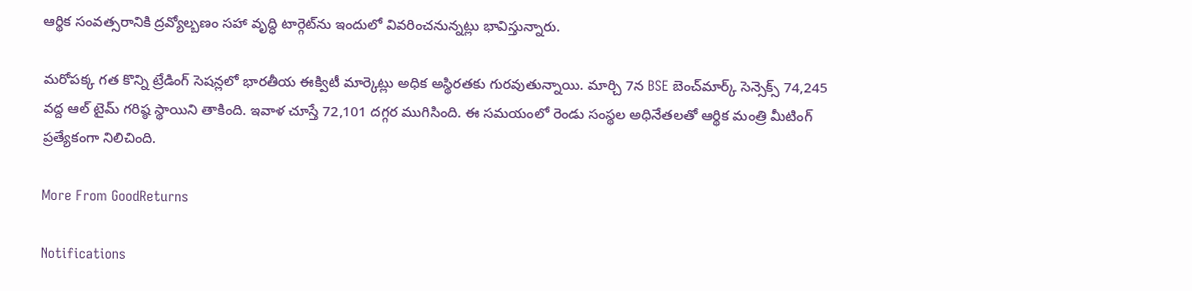ఆర్థిక సంవత్సరానికి ద్రవ్యోల్బణం సహా వృద్ధి టార్గెట్‌ను ఇందులో వివరించనున్నట్లు భావిస్తున్నారు.

మరోపక్క గత కొన్ని ట్రేడింగ్ సెషన్లలో భారతీయ ఈక్విటీ మార్కెట్లు అధిక అస్థిరతకు గురవుతున్నాయి. మార్చి 7న BSE బెంచ్‌మార్క్ సెన్సెక్స్ 74,245 వద్ద ఆల్ టైమ్ గరిష్ఠ స్థాయిని తాకింది. ఇవాళ చూస్తే 72,101 దగ్గర ముగిసింది. ఈ సమయంలో రెండు సంస్థల అధినేతలతో ఆర్థిక మంత్రి మీటింగ్ ప్రత్యేకంగా నిలిచింది.

More From GoodReturns

Notifications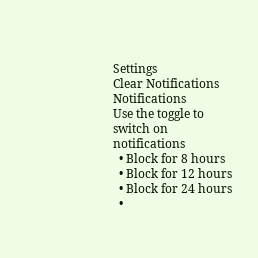Settings
Clear Notifications
Notifications
Use the toggle to switch on notifications
  • Block for 8 hours
  • Block for 12 hours
  • Block for 24 hours
  •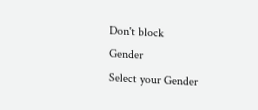Don't block
Gender
Select your Gender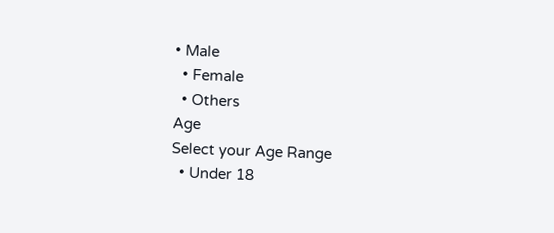• Male
  • Female
  • Others
Age
Select your Age Range
  • Under 18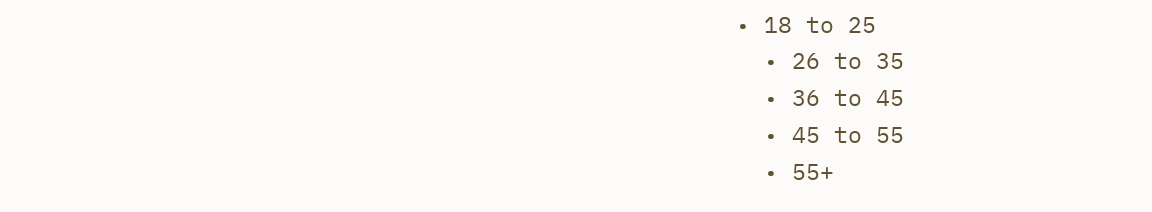• 18 to 25
  • 26 to 35
  • 36 to 45
  • 45 to 55
  • 55+